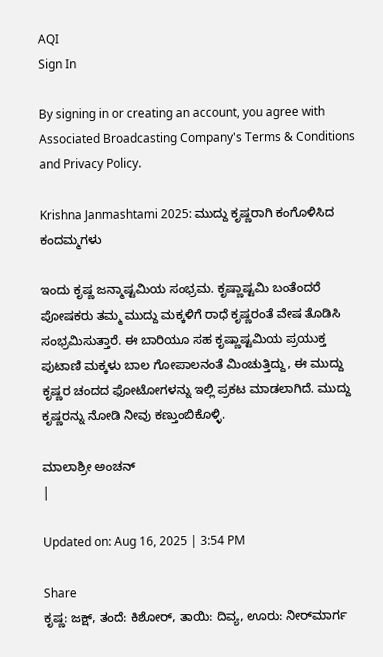AQI
Sign In

By signing in or creating an account, you agree with Associated Broadcasting Company's Terms & Conditions and Privacy Policy.

Krishna Janmashtami 2025: ಮುದ್ದು ಕೃಷ್ಣರಾಗಿ ಕಂಗೊಳಿಸಿದ ಕಂದಮ್ಮಗಳು

ಇಂದು ಕೃಷ್ಣ ಜನ್ಮಾಷ್ಟಮಿಯ ಸಂಭ್ರಮ. ಕೃಷ್ಣಾಷ್ಟಮಿ ಬಂತೆಂದರೆ ಪೋಷಕರು ತಮ್ಮ ಮುದ್ದು ಮಕ್ಕಳಿಗೆ ರಾಧೆ ಕೃಷ್ಣರಂತೆ ವೇಷ ತೊಡಿಸಿ ಸಂಭ್ರಮಿಸುತ್ತಾರೆ. ಈ ಬಾರಿಯೂ ಸಹ ಕೃಷ್ಣಾಷ್ಟಮಿಯ ಪ್ರಯುಕ್ತ ಪುಟಾಣಿ ಮಕ್ಕಳು ಬಾಲ ಗೋಪಾಲನಂತೆ ಮಿಂಚುತ್ತಿದ್ದು, ಈ ಮುದ್ದು ಕೃಷ್ಣರ ಚಂದದ ಫೋಟೋಗಳನ್ನು ಇಲ್ಲಿ ಪ್ರಕಟ ಮಾಡಲಾಗಿದೆ. ಮುದ್ದು ಕೃಷ್ಣರನ್ನು ನೋಡಿ ನೀವು ಕಣ್ತುಂಬಿಕೊಳ್ಳಿ.

ಮಾಲಾಶ್ರೀ ಅಂಚನ್
|

Updated on: Aug 16, 2025 | 3:54 PM

Share
ಕೃಷ್ಣ: ಜಕ್ಷ್‌, ತಂದೆ: ಕಿಶೋರ್‌, ತಾಯಿ: ದಿವ್ಯ, ಊರು: ನೀರ್‌ಮಾರ್ಗ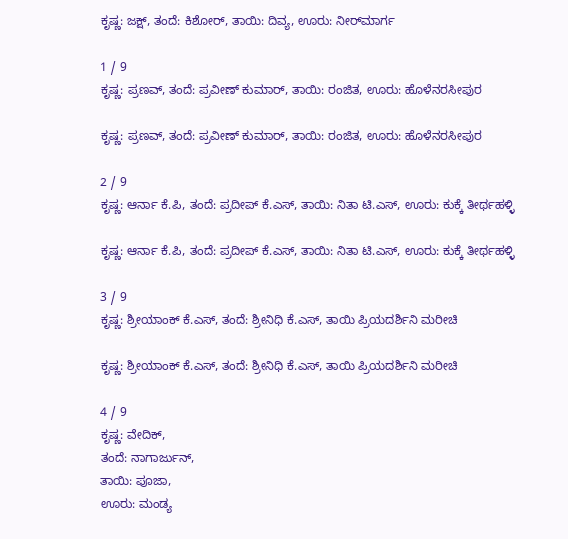ಕೃಷ್ಣ: ಜಕ್ಷ್‌, ತಂದೆ: ಕಿಶೋರ್‌, ತಾಯಿ: ದಿವ್ಯ, ಊರು: ನೀರ್‌ಮಾರ್ಗ

1 / 9
ಕೃಷ್ಣ: ಪ್ರಣವ್‌, ತಂದೆ: ಪ್ರವೀಣ್‌ ಕುಮಾರ್‌, ತಾಯಿ: ರಂಜಿತ, ಊರು: ಹೊಳೆನರಸೀಪುರ

ಕೃಷ್ಣ: ಪ್ರಣವ್‌, ತಂದೆ: ಪ್ರವೀಣ್‌ ಕುಮಾರ್‌, ತಾಯಿ: ರಂಜಿತ, ಊರು: ಹೊಳೆನರಸೀಪುರ

2 / 9
ಕೃಷ್ಣ: ಆರ್ನಾ ಕೆ.ಪಿ, ತಂದೆ: ಪ್ರದೀಪ್‌ ಕೆ.ಎಸ್‌, ತಾಯಿ: ನಿತಾ ಟಿ.ಎಸ್‌, ಊರು: ಕುಕ್ಕೆ ತೀರ್ಥಹಳ್ಳಿ

ಕೃಷ್ಣ: ಆರ್ನಾ ಕೆ.ಪಿ, ತಂದೆ: ಪ್ರದೀಪ್‌ ಕೆ.ಎಸ್‌, ತಾಯಿ: ನಿತಾ ಟಿ.ಎಸ್‌, ಊರು: ಕುಕ್ಕೆ ತೀರ್ಥಹಳ್ಳಿ

3 / 9
ಕೃಷ್ಣ: ಶ್ರೀಯಾಂಕ್‌ ಕೆ.ಎಸ್‌, ತಂದೆ: ಶ್ರೀನಿಧಿ ಕೆ.ಎಸ್, ತಾಯಿ ಪ್ರಿಯದರ್ಶಿನಿ ಮರೀಚಿ

ಕೃಷ್ಣ: ಶ್ರೀಯಾಂಕ್‌ ಕೆ.ಎಸ್‌, ತಂದೆ: ಶ್ರೀನಿಧಿ ಕೆ.ಎಸ್, ತಾಯಿ ಪ್ರಿಯದರ್ಶಿನಿ ಮರೀಚಿ

4 / 9
ಕೃಷ್ಣ: ವೇದಿಕ್‌,
ತಂದೆ: ನಾಗಾರ್ಜುನ್‌,
ತಾಯಿ: ಪೂಜಾ,
ಊರು: ಮಂಡ್ಯ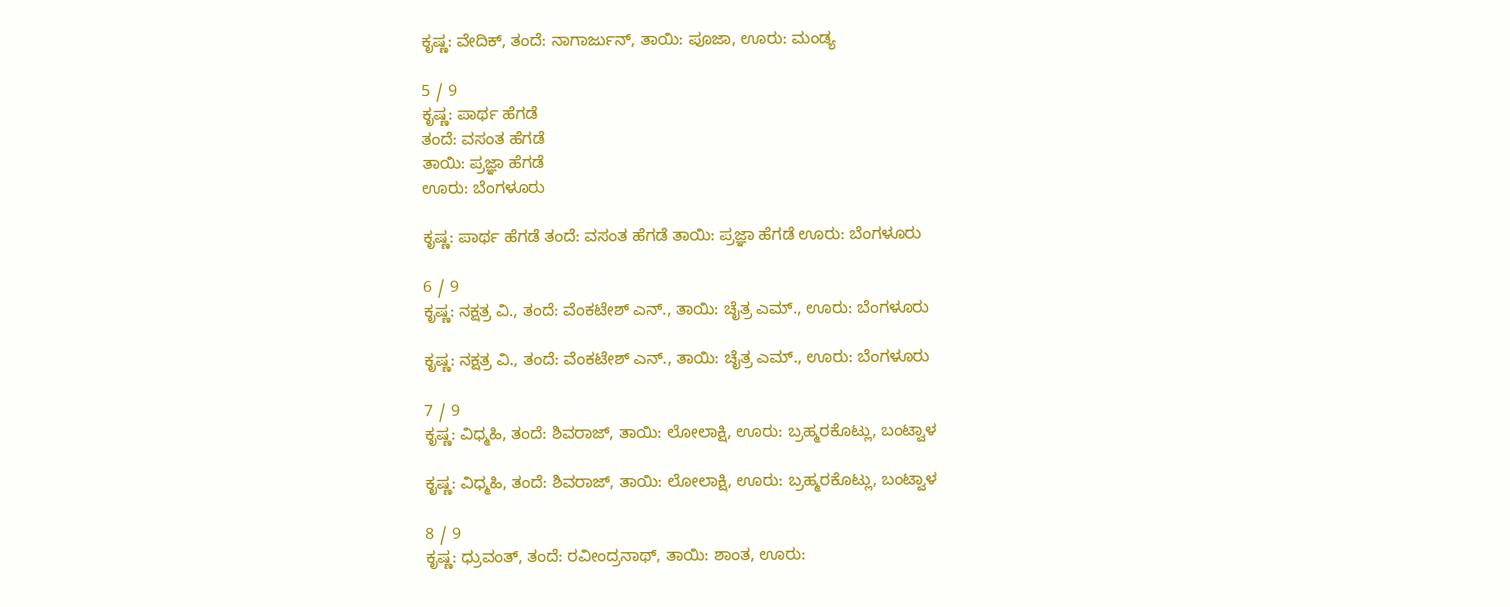ಕೃಷ್ಣ: ವೇದಿಕ್‌, ತಂದೆ: ನಾಗಾರ್ಜುನ್‌, ತಾಯಿ: ಪೂಜಾ, ಊರು: ಮಂಡ್ಯ

5 / 9
ಕೃಷ್ಣ: ಪಾರ್ಥ ಹೆಗಡೆ
ತಂದೆ: ವಸಂತ ಹೆಗಡೆ
ತಾಯಿ: ಪ್ರಜ್ಞಾ ಹೆಗಡೆ
ಊರು: ಬೆಂಗಳೂರು

ಕೃಷ್ಣ: ಪಾರ್ಥ ಹೆಗಡೆ ತಂದೆ: ವಸಂತ ಹೆಗಡೆ ತಾಯಿ: ಪ್ರಜ್ಞಾ ಹೆಗಡೆ ಊರು: ಬೆಂಗಳೂರು

6 / 9
ಕೃಷ್ಣ: ನಕ್ಷತ್ರ ವಿ., ತಂದೆ: ವೆಂಕಟೇಶ್‌ ಎನ್‌., ತಾಯಿ: ಚೈತ್ರ ಎಮ್., ಊರು: ಬೆಂಗಳೂರು

ಕೃಷ್ಣ: ನಕ್ಷತ್ರ ವಿ., ತಂದೆ: ವೆಂಕಟೇಶ್‌ ಎನ್‌., ತಾಯಿ: ಚೈತ್ರ ಎಮ್., ಊರು: ಬೆಂಗಳೂರು

7 / 9
ಕೃಷ್ಣ: ವಿಧ್ಮಹಿ, ತಂದೆ: ಶಿವರಾಜ್‌, ತಾಯಿ: ಲೋಲಾಕ್ಷಿ, ಊರು: ಬ್ರಹ್ಮರಕೊಟ್ಲು, ಬಂಟ್ವಾಳ

ಕೃಷ್ಣ: ವಿಧ್ಮಹಿ, ತಂದೆ: ಶಿವರಾಜ್‌, ತಾಯಿ: ಲೋಲಾಕ್ಷಿ, ಊರು: ಬ್ರಹ್ಮರಕೊಟ್ಲು, ಬಂಟ್ವಾಳ

8 / 9
ಕೃಷ್ಣ: ಧ್ರುವಂತ್‌, ತಂದೆ: ರವೀಂದ್ರನಾಥ್‌, ತಾಯಿ: ಶಾಂತ, ಊರು: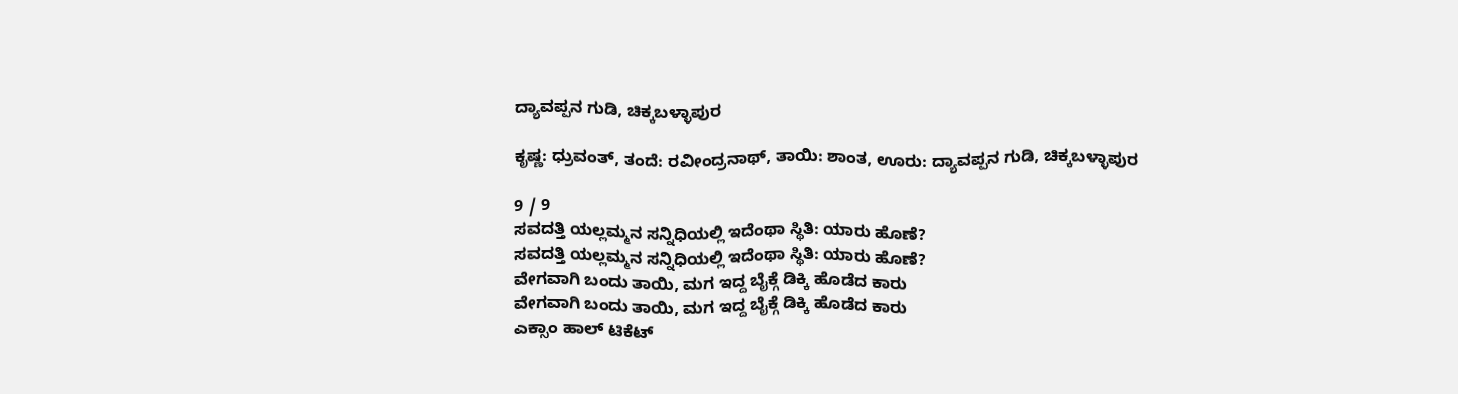ದ್ಯಾವಪ್ಪನ ಗುಡಿ, ಚಿಕ್ಕಬಳ್ಳಾಪುರ

ಕೃಷ್ಣ: ಧ್ರುವಂತ್‌, ತಂದೆ: ರವೀಂದ್ರನಾಥ್‌, ತಾಯಿ: ಶಾಂತ, ಊರು: ದ್ಯಾವಪ್ಪನ ಗುಡಿ, ಚಿಕ್ಕಬಳ್ಳಾಪುರ

9 / 9
ಸವದತ್ತಿ ಯಲ್ಲಮ್ಮನ ಸನ್ನಿಧಿಯಲ್ಲಿ ಇದೆಂಥಾ ಸ್ಥಿತಿ: ಯಾರು ಹೊಣೆ?
ಸವದತ್ತಿ ಯಲ್ಲಮ್ಮನ ಸನ್ನಿಧಿಯಲ್ಲಿ ಇದೆಂಥಾ ಸ್ಥಿತಿ: ಯಾರು ಹೊಣೆ?
ವೇಗವಾಗಿ ಬಂದು ತಾಯಿ, ಮಗ ಇದ್ದ ಬೈಕ್ಗೆ ಡಿಕ್ಕಿ ಹೊಡೆದ ಕಾರು
ವೇಗವಾಗಿ ಬಂದು ತಾಯಿ, ಮಗ ಇದ್ದ ಬೈಕ್ಗೆ ಡಿಕ್ಕಿ ಹೊಡೆದ ಕಾರು
ಎಕ್ಸಾಂ ಹಾಲ್ ಟಿಕೆಟ್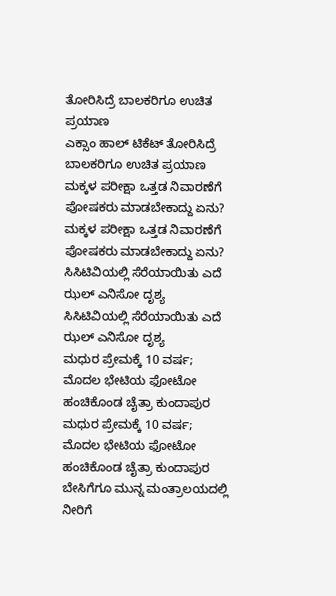ತೋರಿಸಿದ್ರೆ ಬಾಲಕರಿಗೂ ಉಚಿತ ಪ್ರಯಾಣ
ಎಕ್ಸಾಂ ಹಾಲ್ ಟಿಕೆಟ್ ತೋರಿಸಿದ್ರೆ ಬಾಲಕರಿಗೂ ಉಚಿತ ಪ್ರಯಾಣ
ಮಕ್ಕಳ ಪರೀಕ್ಷಾ ಒತ್ತಡ ನಿವಾರಣೆಗೆ ಪೋಷಕರು ಮಾಡಬೇಕಾದ್ದು ಏನು?
ಮಕ್ಕಳ ಪರೀಕ್ಷಾ ಒತ್ತಡ ನಿವಾರಣೆಗೆ ಪೋಷಕರು ಮಾಡಬೇಕಾದ್ದು ಏನು?
ಸಿಸಿಟಿವಿಯಲ್ಲಿ ಸೆರೆಯಾಯಿತು ಎದೆ ಝಲ್ ಎನಿಸೋ ದೃಶ್ಯ
ಸಿಸಿಟಿವಿಯಲ್ಲಿ ಸೆರೆಯಾಯಿತು ಎದೆ ಝಲ್ ಎನಿಸೋ ದೃಶ್ಯ
ಮಧುರ ಪ್ರೇಮಕ್ಕೆ 10 ವರ್ಷ; ಮೊದಲ ಭೇಟಿಯ ಫೋಟೋ ಹಂಚಿಕೊಂಡ ಚೈತ್ರಾ ಕುಂದಾಪುರ
ಮಧುರ ಪ್ರೇಮಕ್ಕೆ 10 ವರ್ಷ; ಮೊದಲ ಭೇಟಿಯ ಫೋಟೋ ಹಂಚಿಕೊಂಡ ಚೈತ್ರಾ ಕುಂದಾಪುರ
ಬೇಸಿಗೆಗೂ ಮುನ್ನ ಮಂತ್ರಾಲಯದಲ್ಲಿ ನೀರಿಗೆ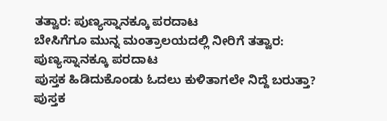ತತ್ವಾರ: ಪುಣ್ಯಸ್ನಾನಕ್ಕೂ ಪರದಾಟ
ಬೇಸಿಗೆಗೂ ಮುನ್ನ ಮಂತ್ರಾಲಯದಲ್ಲಿ ನೀರಿಗೆ ತತ್ವಾರ: ಪುಣ್ಯಸ್ನಾನಕ್ಕೂ ಪರದಾಟ
ಪುಸ್ತಕ ಹಿಡಿದುಕೊಂಡು ಓದಲು ಕುಳಿತಾಗಲೇ ನಿದ್ದೆ ಬರುತ್ತಾ?
ಪುಸ್ತಕ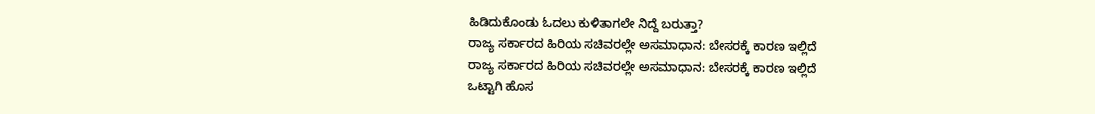ಹಿಡಿದುಕೊಂಡು ಓದಲು ಕುಳಿತಾಗಲೇ ನಿದ್ದೆ ಬರುತ್ತಾ?
ರಾಜ್ಯ ಸರ್ಕಾರದ ಹಿರಿಯ ಸಚಿವರಲ್ಲೇ ಅಸಮಾಧಾನ: ಬೇಸರಕ್ಕೆ ಕಾರಣ ಇಲ್ಲಿದೆ
ರಾಜ್ಯ ಸರ್ಕಾರದ ಹಿರಿಯ ಸಚಿವರಲ್ಲೇ ಅಸಮಾಧಾನ: ಬೇಸರಕ್ಕೆ ಕಾರಣ ಇಲ್ಲಿದೆ
ಒಟ್ಟಾಗಿ ಹೊಸ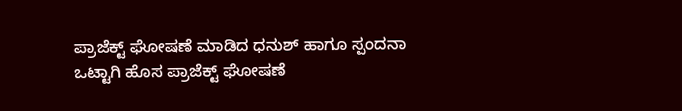ಪ್ರಾಜೆಕ್ಟ್ ಘೋಷಣೆ ಮಾಡಿದ ಧನುಶ್ ಹಾಗೂ ಸ್ಪಂದನಾ
ಒಟ್ಟಾಗಿ ಹೊಸ ಪ್ರಾಜೆಕ್ಟ್ ಘೋಷಣೆ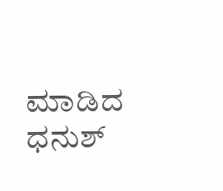ಮಾಡಿದ ಧನುಶ್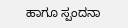ಹಾಗೂ ಸ್ಪಂದನಾ